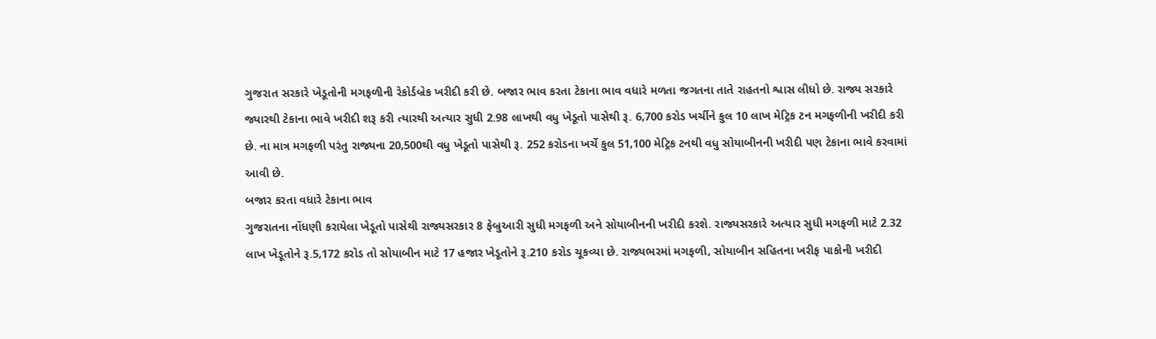ગુજરાત સરકારે ખેડૂતોની મગફળીની રેકોર્ડબ્રેક ખરીદી કરી છે. બજાર ભાવ કરતા ટેકાના ભાવ વધારે મળતા જગતના તાતે રાહતનો શ્વાસ લીધો છે. રાજ્ય સરકારે જ્યારથી ટેકાના ભાવે ખરીદી શરૂ કરી ત્યારથી અત્યાર સુધી 2.98 લાખથી વધુ ખેડૂતો પાસેથી રૂ. 6,700 કરોડ ખર્ચીને કુલ 10 લાખ મેટ્રિક ટન મગફળીની ખરીદી કરી છે. ના માત્ર મગફળી પરંતુ રાજ્યના 20,500થી વધુ ખેડૂતો પાસેથી રૂ. 252 કરોડના ખર્ચે કુલ 51,100 મેટ્રિક ટનથી વધુ સોયાબીનની ખરીદી પણ ટેકાના ભાવે કરવામાં આવી છે.
બજાર કરતા વધારે ટેકાના ભાવ
ગુજરાતના નોંધણી કરાયેલા ખેડૂતો પાસેથી રાજ્યસરકાર 8 ફેબ્રુઆરી સુધી મગફળી અને સોયાબીનની ખરીદી કરશે. રાજ્યસરકારે અત્યાર સુધી મગફળી માટે 2.32 લાખ ખેડૂતોને રૂ.5,172 કરોડ તો સોયાબીન માટે 17 હજાર ખેડૂતોને રૂ.210 કરોડ ચૂકવ્યા છે. રાજ્યભરમાં મગફળી, સોયાબીન સહિતના ખરીફ પાકોની ખરીદી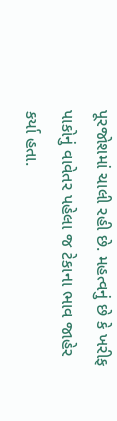પૂરજોશમાં ચાલી રહી છે. મહત્વનું છે કે ખરીફ પાકોનું વાવેતર પહેલા જ ટેકાના ભાવ જાહેર કર્યા હતા.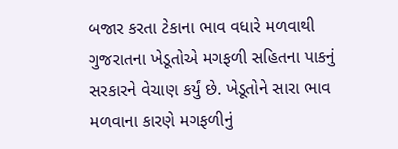બજાર કરતા ટેકાના ભાવ વધારે મળવાથી ગુજરાતના ખેડૂતોએ મગફળી સહિતના પાકનું સરકારને વેચાણ કર્યું છે. ખેડૂતોને સારા ભાવ મળવાના કારણે મગફળીનું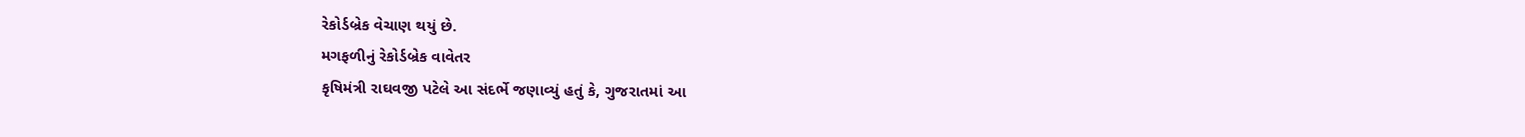રેકોર્ડબ્રેક વેચાણ થયું છે.
મગફળીનું રેકોર્ડબ્રેક વાવેતર
કૃષિમંત્રી રાઘવજી પટેલે આ સંદર્ભે જણાવ્યું હતું કે, ગુજરાતમાં આ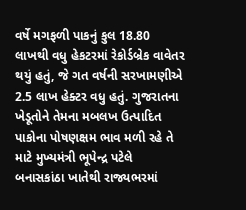વર્ષે મગફળી પાકનું કુલ 18.80 લાખથી વધુ હેકટરમાં રેકોર્ડબ્રેક વાવેતર થયું હતું, જે ગત વર્ષની સરખામણીએ 2.5 લાખ હેક્ટર વધુ હતું. ગુજરાતના ખેડૂતોને તેમના મબલખ ઉત્પાદિત પાકોના પોષણક્ષમ ભાવ મળી રહે તે માટે મુખ્યમંત્રી ભૂપેન્દ્ર પટેલે બનાસકાંઠા ખાતેથી રાજ્યભરમાં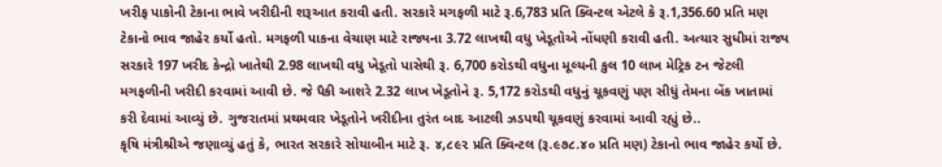ખરીફ પાકોની ટેકાના ભાવે ખરીદીની શરૂઆત કરાવી હતી. સરકારે મગફળી માટે રૂ.6,783 પ્રતિ ક્વિન્ટલ એટલે કે રૂ.1,356.60 પ્રતિ મણ ટેકાનો ભાવ જાહેર કર્યો હતો. મગફળી પાકના વેચાણ માટે રાજ્યના 3.72 લાખથી વધુ ખેડૂતોએ નોંધણી કરાવી હતી. અત્યાર સુધીમાં રાજ્ય સરકારે 197 ખરીદ કેન્દ્રો ખાતેથી 2.98 લાખથી વધુ ખેડૂતો પાસેથી રૂ. 6,700 કરોડથી વધુના મૂલ્યની કુલ 10 લાખ મેટ્રિક ટન જેટલી મગફળીની ખરીદી કરવામાં આવી છે. જે પૈકી આશરે 2.32 લાખ ખેડૂતોને રૂ. 5,172 કરોડથી વધુનું ચૂકવણું પણ સીધું તેમના બેંક ખાતામાં કરી દેવામાં આવ્યું છે. ગુજરાતમાં પ્રથમવાર ખેડૂતોને ખરીદીના તુરંત બાદ આટલી ઝડપથી ચૂકવણું કરવામાં આવી રહ્યું છે..
કૃષિ મંત્રીશ્રીએ જણાવ્યું હતું કે, ભારત સરકારે સોયાબીન માટે રૂ. ૪,૮૯૨ પ્રતિ ક્વિન્ટલ (રૂ.૯૭૮.૪૦ પ્રતિ મણ) ટેકાનો ભાવ જાહેર કર્યો છે.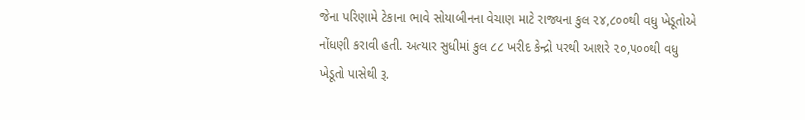જેના પરિણામે ટેકાના ભાવે સોયાબીનના વેચાણ માટે રાજ્યના કુલ ૨૪,૮૦૦થી વધુ ખેડૂતોએ નોંધણી કરાવી હતી. અત્યાર સુધીમાં કુલ ૮૮ ખરીદ કેન્દ્રો પરથી આશરે ૨૦,૫૦૦થી વધુ ખેડૂતો પાસેથી રૂ.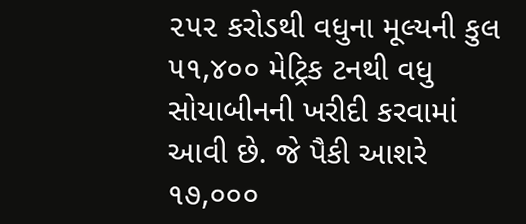૨૫૨ કરોડથી વધુના મૂલ્યની કુલ ૫૧,૪૦૦ મેટ્રિક ટનથી વધુ સોયાબીનની ખરીદી કરવામાં આવી છે. જે પૈકી આશરે ૧૭,૦૦૦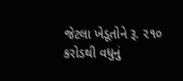જેટલા ખેડૂતોને રૂ. ૨૧૦ કરોડથી વધુનું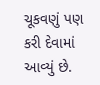ચૂકવણું પણ કરી દેવામાં આવ્યું છે.